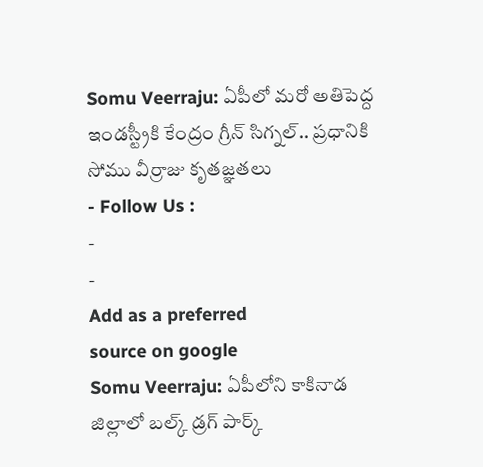Somu Veerraju: ఏపీలో మరో అతిపెద్ద ఇండస్ట్రీకి కేంద్రం గ్రీన్ సిగ్నల్.. ప్రధానికి సోము వీర్రాజు కృతజ్ఞతలు
- Follow Us :
-
-
Add as a preferred
source on google
Somu Veerraju: ఏపీలోని కాకినాడ జిల్లాలో బల్క్ డ్రగ్ పార్క్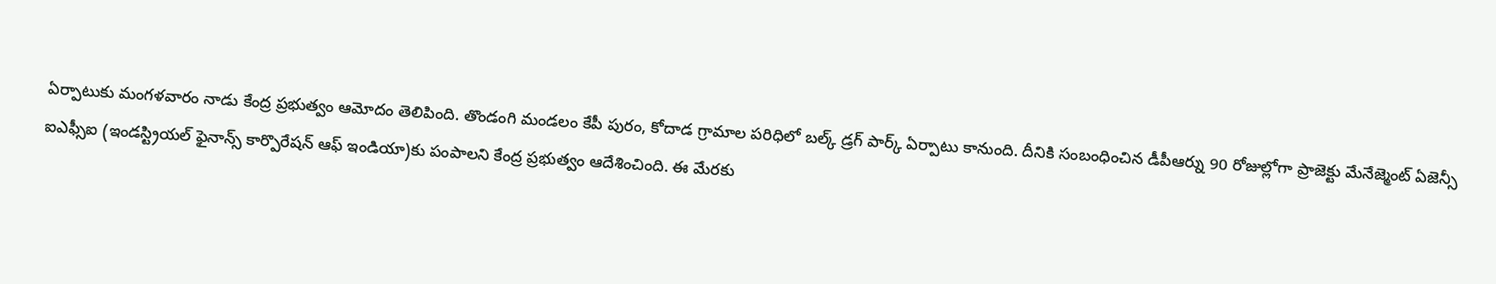ఏర్పాటుకు మంగళవారం నాడు కేంద్ర ప్రభుత్వం ఆమోదం తెలిపింది. తొండంగి మండలం కేపీ పురం, కోదాడ గ్రామాల పరిధిలో బల్క్ డ్రగ్ పార్క్ ఏర్పాటు కానుంది. దీనికి సంబంధించిన డీపీఆర్ను 90 రోజుల్లోగా ప్రాజెక్టు మేనేజ్మెంట్ ఏజెన్సీ ఐఎఫ్సీఐ (ఇండస్ట్రియల్ ఫైనాన్స్ కార్పొరేషన్ ఆఫ్ ఇండియా)కు పంపాలని కేంద్ర ప్రభుత్వం ఆదేశించింది. ఈ మేరకు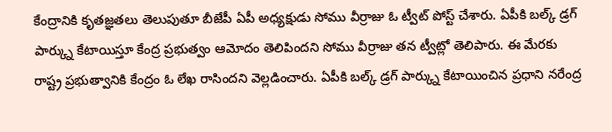కేంద్రానికి కృతజ్ఞతలు తెలుపుతూ బీజేపీ ఏపీ అధ్యక్షుడు సోము వీర్రాజు ఓ ట్వీట్ పోస్ట్ చేశారు. ఏపీకి బల్క్ డ్రగ్ పార్క్ను కేటాయిస్తూ కేంద్ర ప్రభుత్వం ఆమోదం తెలిపిందని సోము వీర్రాజు తన ట్వీట్లో తెలిపారు. ఈ మేరకు రాష్ట్ర ప్రభుత్వానికి కేంద్రం ఓ లేఖ రాసిందని వెల్లడించారు. ఏపీకి బల్క్ డ్రగ్ పార్క్ను కేటాయించిన ప్రధాని నరేంద్ర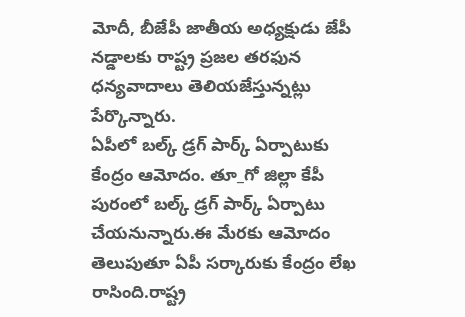మోదీ, బీజేపీ జాతీయ అధ్యక్షుడు జేపీ నడ్డాలకు రాష్ట్ర ప్రజల తరఫున ధన్యవాదాలు తెలియజేస్తున్నట్లు పేర్కొన్నారు.
ఏపీలో బల్క్ డ్రగ్ పార్క్ ఏర్పాటుకు కేంద్రం ఆమోదం. తూ_గో జిల్లా కేపీ పురంలో బల్క్ డ్రగ్ పార్క్ ఏర్పాటు చేయనున్నారు.ఈ మేరకు ఆమోదం తెలుపుతూ ఏపీ సర్కారుకు కేంద్రం లేఖ రాసింది.రాష్ట్ర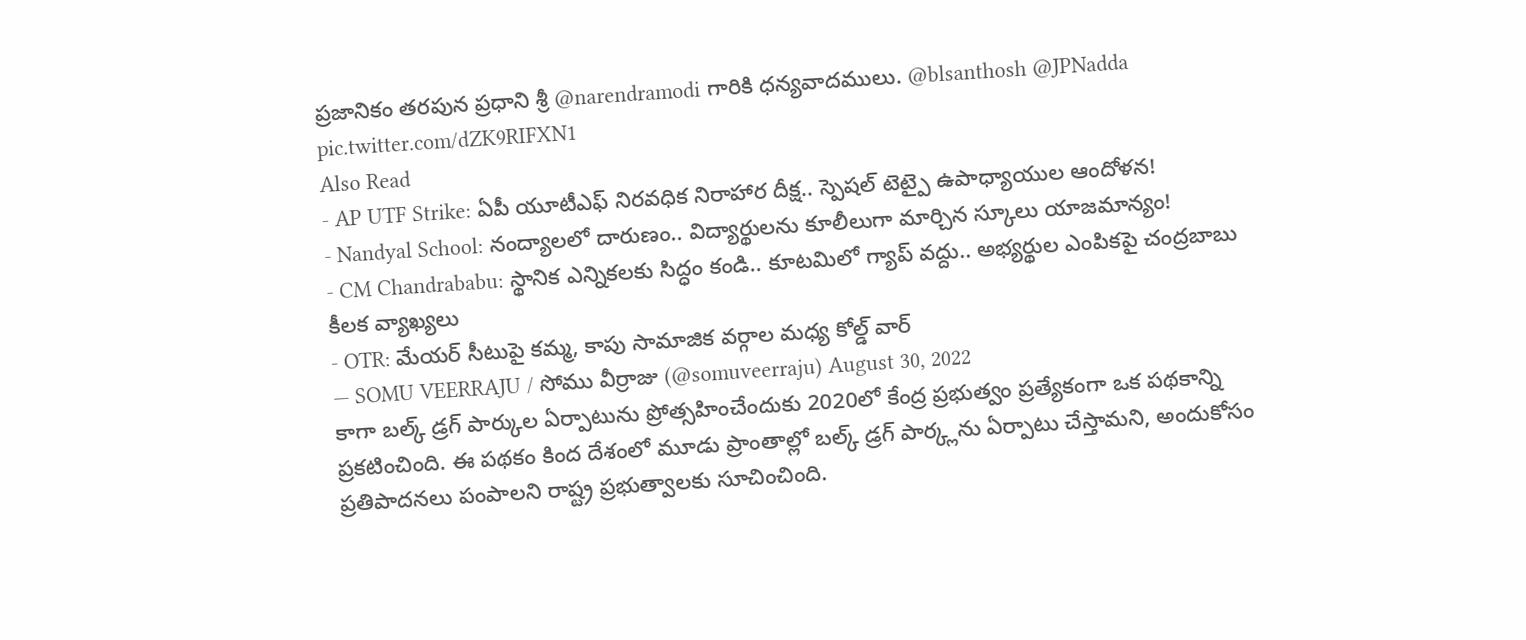ప్రజానికం తరపున ప్రధాని శ్రీ @narendramodi గారికి ధన్యవాదములు. @blsanthosh @JPNadda pic.twitter.com/dZK9RIFXN1
Also Read
- AP UTF Strike: ఏపీ యూటీఎఫ్ నిరవధిక నిరాహార దీక్ష.. స్పెషల్ టెట్పై ఉపాధ్యాయుల ఆందోళన!
- Nandyal School: నంద్యాలలో దారుణం.. విద్యార్థులను కూలీలుగా మార్చిన స్కూలు యాజమాన్యం!
- CM Chandrababu: స్థానిక ఎన్నికలకు సిద్ధం కండి.. కూటమిలో గ్యాప్ వద్దు.. అభ్యర్థుల ఎంపికపై చంద్రబాబు కీలక వ్యాఖ్యలు
- OTR: మేయర్ సీటుపై కమ్మ, కాపు సామాజిక వర్గాల మధ్య కోల్డ్ వార్
— SOMU VEERRAJU / సోము వీర్రాజు (@somuveerraju) August 30, 2022
కాగా బల్క్ డ్రగ్ పార్కుల ఏర్పాటును ప్రోత్సహించేందుకు 2020లో కేంద్ర ప్రభుత్వం ప్రత్యేకంగా ఒక పథకాన్ని ప్రకటించింది. ఈ పథకం కింద దేశంలో మూడు ప్రాంతాల్లో బల్క్ డ్రగ్ పార్క్లను ఏర్పాటు చేస్తామని, అందుకోసం ప్రతిపాదనలు పంపాలని రాష్ట్ర ప్రభుత్వాలకు సూచించింది.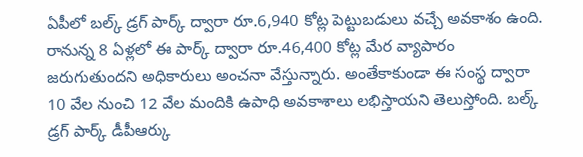ఏపీలో బల్క్ డ్రగ్ పార్క్ ద్వారా రూ.6,940 కోట్ల పెట్టుబడులు వచ్చే అవకాశం ఉంది. రానున్న 8 ఏళ్లలో ఈ పార్క్ ద్వారా రూ.46,400 కోట్ల మేర వ్యాపారం జరుగుతుందని అధికారులు అంచనా వేస్తున్నారు. అంతేకాకుండా ఈ సంస్థ ద్వారా 10 వేల నుంచి 12 వేల మందికి ఉపాధి అవకాశాలు లభిస్తాయని తెలుస్తోంది. బల్క్ డ్రగ్ పార్క్ డీపీఆర్కు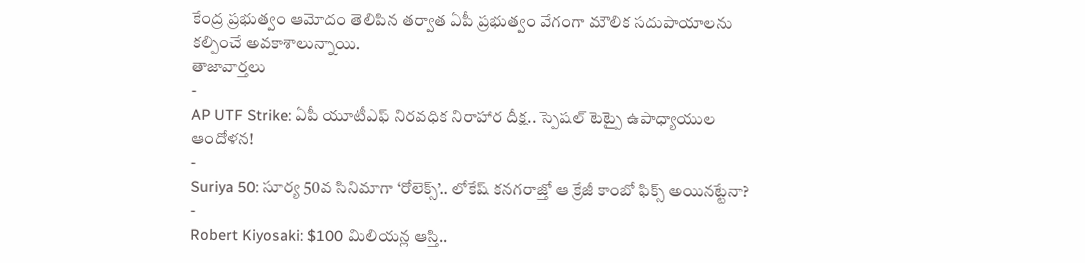కేంద్ర ప్రభుత్వం ఆమోదం తెలిపిన తర్వాత ఏపీ ప్రభుత్వం వేగంగా మౌలిక సదుపాయాలను కల్పించే అవకాశాలున్నాయి.
తాజావార్తలు
-
AP UTF Strike: ఏపీ యూటీఎఫ్ నిరవధిక నిరాహార దీక్ష.. స్పెషల్ టెట్పై ఉపాధ్యాయుల ఆందోళన!
-
Suriya 50: సూర్య 50వ సినిమాగా ‘రోలెక్స్’.. లోకేష్ కనగరాజ్తో ఆ క్రేజీ కాంబో ఫిక్స్ అయినట్టేనా?
-
Robert Kiyosaki: $100 మిలియన్ల ఆస్తి..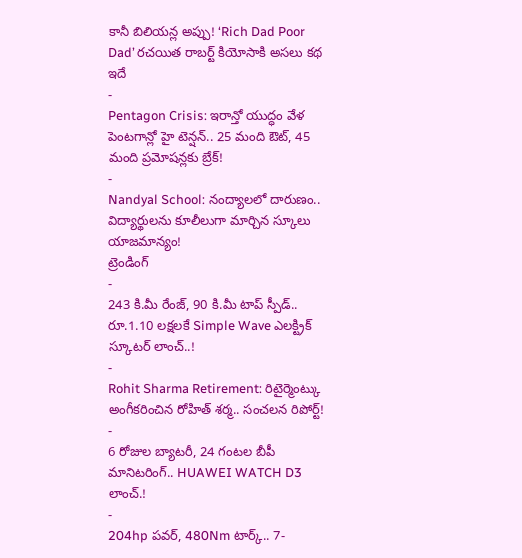కానీ బిలియన్ల అప్పు! ‘Rich Dad Poor Dad’ రచయిత రాబర్ట్ కియోసాకి అసలు కథ ఇదే
-
Pentagon Crisis: ఇరాన్తో యుద్ధం వేళ పెంటగాన్లో హై టెన్షన్.. 25 మంది ఔట్, 45 మంది ప్రమోషన్లకు బ్రేక్!
-
Nandyal School: నంద్యాలలో దారుణం.. విద్యార్థులను కూలీలుగా మార్చిన స్కూలు యాజమాన్యం!
ట్రెండింగ్
-
243 కి.మీ రేంజ్, 90 కి.మీ టాప్ స్పీడ్.. రూ.1.10 లక్షలకే Simple Wave ఎలక్ట్రిక్ స్కూటర్ లాంచ్..!
-
Rohit Sharma Retirement: రిటైర్మెంట్కు అంగీకరించిన రోహిత్ శర్మ.. సంచలన రిపోర్ట్!
-
6 రోజుల బ్యాటరీ, 24 గంటల బీపీ మానిటరింగ్.. HUAWEI WATCH D3 లాంచ్.!
-
204hp పవర్, 480Nm టార్క్.. 7-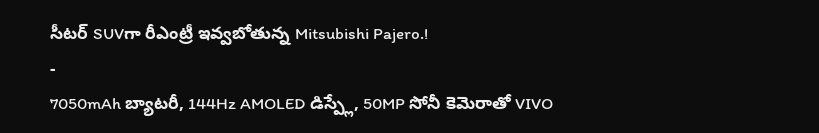సీటర్ SUVగా రీఎంట్రీ ఇవ్వబోతున్న Mitsubishi Pajero.!
-
7050mAh బ్యాటరీ, 144Hz AMOLED డిస్ప్లే, 50MP సోనీ కెమెరాతో VIVO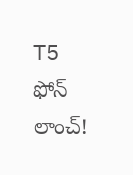T5 ఫోన్ లాంచ్!